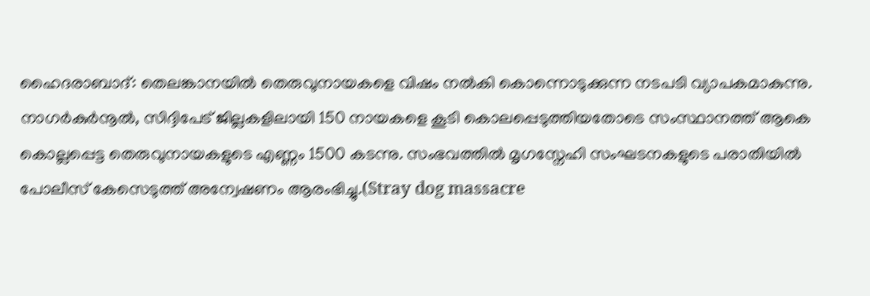ഹൈദരാബാദ്: തെലങ്കാനയിൽ തെരുവുനായകളെ വിഷം നൽകി കൊന്നൊടുക്കുന്ന നടപടി വ്യാപകമാകുന്നു. നാഗർകുർനൂൽ, സിദ്ദിപേട് ജില്ലകളിലായി 150 നായകളെ കൂടി കൊലപ്പെടുത്തിയതോടെ സംസ്ഥാനത്ത് ആകെ കൊല്ലപ്പെട്ട തെരുവുനായകളുടെ എണ്ണം 1500 കടന്നു. സംഭവത്തിൽ മൃഗസ്നേഹി സംഘടനകളുടെ പരാതിയിൽ പോലീസ് കേസെടുത്ത് അന്വേഷണം ആരംഭിച്ചു.(Stray dog massacre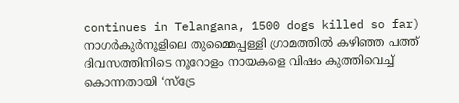continues in Telangana, 1500 dogs killed so far)
നാഗർകുർനൂളിലെ തുമ്മൈപ്പള്ളി ഗ്രാമത്തിൽ കഴിഞ്ഞ പത്ത് ദിവസത്തിനിടെ നൂറോളം നായകളെ വിഷം കുത്തിവെച്ച് കൊന്നതായി ‘സ്ട്രേ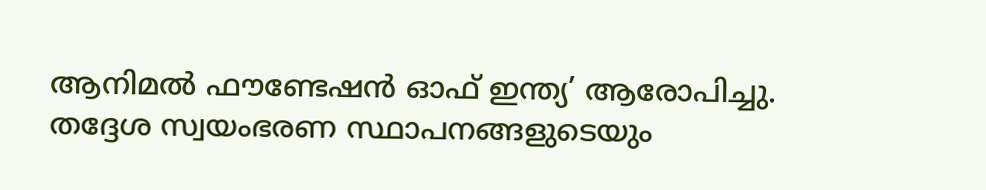ആനിമൽ ഫൗണ്ടേഷൻ ഓഫ് ഇന്ത്യ’ ആരോപിച്ചു. തദ്ദേശ സ്വയംഭരണ സ്ഥാപനങ്ങളുടെയും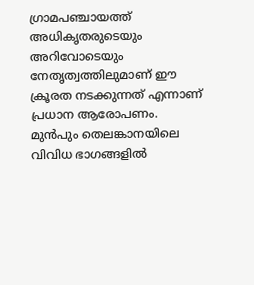ഗ്രാമപഞ്ചായത്ത് അധികൃതരുടെയും അറിവോടെയും നേതൃത്വത്തിലുമാണ് ഈ ക്രൂരത നടക്കുന്നത് എന്നാണ് പ്രധാന ആരോപണം.
മുൻപും തെലങ്കാനയിലെ വിവിധ ഭാഗങ്ങളിൽ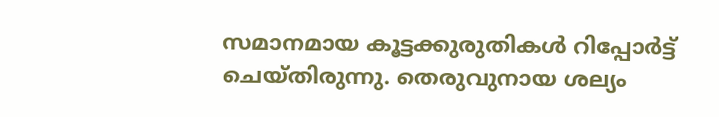സമാനമായ കൂട്ടക്കുരുതികൾ റിപ്പോർട്ട് ചെയ്തിരുന്നു. തെരുവുനായ ശല്യം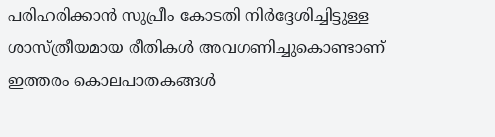പരിഹരിക്കാൻ സുപ്രീം കോടതി നിർദ്ദേശിച്ചിട്ടുള്ള ശാസ്ത്രീയമായ രീതികൾ അവഗണിച്ചുകൊണ്ടാണ് ഇത്തരം കൊലപാതകങ്ങൾ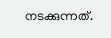നടക്കുന്നത്.